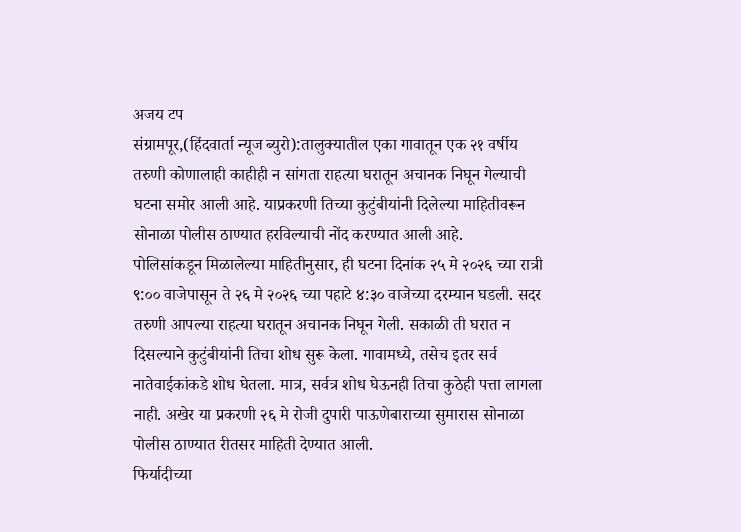अजय टप
संग्रामपूर,(हिंदवार्ता न्यूज ब्युरो):तालुक्यातील एका गावातून एक २१ वर्षीय तरुणी कोणालाही काहीही न सांगता राहत्या घरातून अचानक निघून गेल्याची घटना समोर आली आहे. याप्रकरणी तिच्या कुटुंबीयांनी दिलेल्या माहितीवरून सोनाळा पोलीस ठाण्यात हरविल्याची नोंद करण्यात आली आहे.
पोलिसांकडून मिळालेल्या माहितीनुसार, ही घटना दिनांक २५ मे २०२६ च्या रात्री ९:०० वाजेपासून ते २६ मे २०२६ च्या पहाटे ४:३० वाजेच्या दरम्यान घडली. सदर तरुणी आपल्या राहत्या घरातून अचानक निघून गेली. सकाळी ती घरात न दिसल्याने कुटुंबीयांनी तिचा शोध सुरू केला. गावामध्ये, तसेच इतर सर्व नातेवाईकांकडे शोध घेतला. मात्र, सर्वत्र शोध घेऊनही तिचा कुठेही पत्ता लागला नाही. अखेर या प्रकरणी २६ मे रोजी दुपारी पाऊणेबाराच्या सुमारास सोनाळा पोलीस ठाण्यात रीतसर माहिती देण्यात आली.
फिर्यादीच्या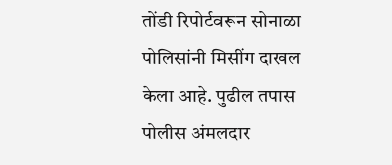तोंडी रिपोर्टवरून सोनाळा पोलिसांनी मिसींग दाखल केला आहे. पुढील तपास पोलीस अंमलदार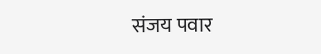संजय पवार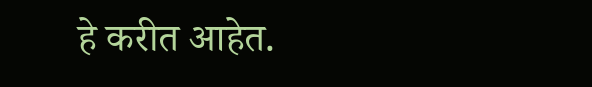हे करीत आहेत.